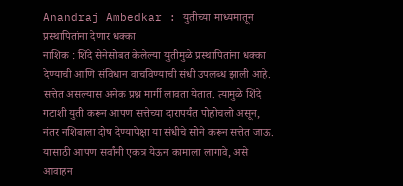Anandraj Ambedkar : युतीच्या माध्यमातून प्रस्थापितांना देणार धक्का
नाशिक : शिंदे सेनेसोबत केलेल्या युतीमुळे प्रस्थापितांना धक्का देण्याची आणि संविधान वाचविण्याची संधी उपलब्ध झाली आहे. सत्तेत असल्यास अनेक प्रश्न मार्गी लावता येतात. त्यामुळे शिंदे गटाशी युती करून आपण सत्तेच्या दारापर्यंत पोहोचलो असून, नंतर नशिबाला दोष देण्यापेक्षा या संधीचे सोने करून सत्तेत जाऊ. यासाठी आपण सर्वांनी एकत्र येऊन कामाला लागावे, असे आवाहन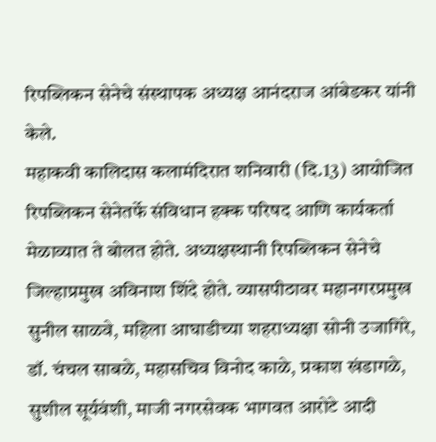रिपब्लिकन सेनेचे संस्थापक अध्यक्ष आनंदराज आंबेडकर यांनी केले.
महाकवी कालिदास कलामंदिरात शनिवारी (दि.13) आयोजित रिपब्लिकन सेनेतर्फे संविधान हक्क परिषद आणि कार्यकर्ता मेळाव्यात ते बोलत होते. अध्यक्षस्थानी रिपब्लिकन सेनेचे जिल्हाप्रमुख अविनाश शिंदे होते. व्यासपीठावर महानगरप्रमुख सुनील साळवे, महिला आघाडीच्या शहराध्यक्षा सोनी उजागिरे, डॉ. चंचल साबळे, महासचिव विनोद काळे, प्रकाश खंडागळे, सुशील सूर्यवंशी, माजी नगरसेवक भागवत आरोटे आदी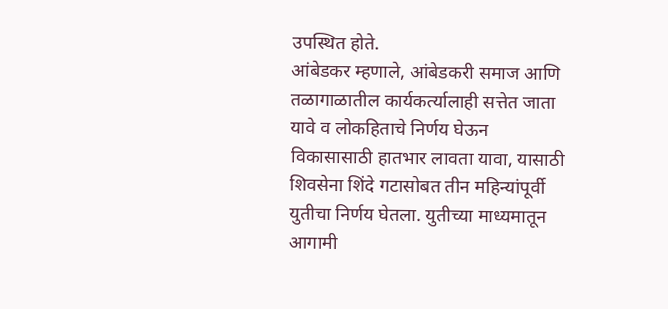उपस्थित होते.
आंबेडकर म्हणाले, आंबेडकरी समाज आणि तळागाळातील कार्यकर्त्यालाही सत्तेत जाता यावे व लोकहिताचे निर्णय घेऊन विकासासाठी हातभार लावता यावा, यासाठी शिवसेना शिंदे गटासोबत तीन महिन्यांपूर्वी युतीचा निर्णय घेतला. युतीच्या माध्यमातून आगामी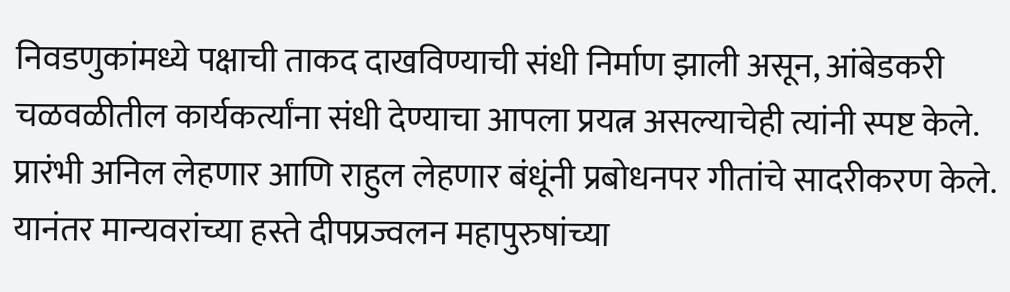निवडणुकांमध्ये पक्षाची ताकद दाखविण्याची संधी निर्माण झाली असून, आंबेडकरी चळवळीतील कार्यकर्त्यांना संधी देण्याचा आपला प्रयत्न असल्याचेही त्यांनी स्पष्ट केले.
प्रारंभी अनिल लेहणार आणि राहुल लेहणार बंधूंनी प्रबोधनपर गीतांचे सादरीकरण केले. यानंतर मान्यवरांच्या हस्ते दीपप्रज्वलन महापुरुषांच्या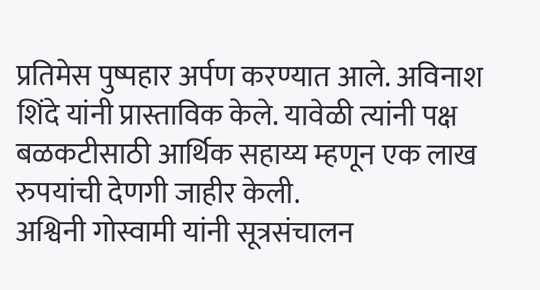प्रतिमेस पुष्पहार अर्पण करण्यात आले. अविनाश शिंदे यांनी प्रास्ताविक केले. यावेळी त्यांनी पक्ष बळकटीसाठी आर्थिक सहाय्य म्हणून एक लाख रुपयांची देणगी जाहीर केली.
अश्विनी गोस्वामी यांनी सूत्रसंचालन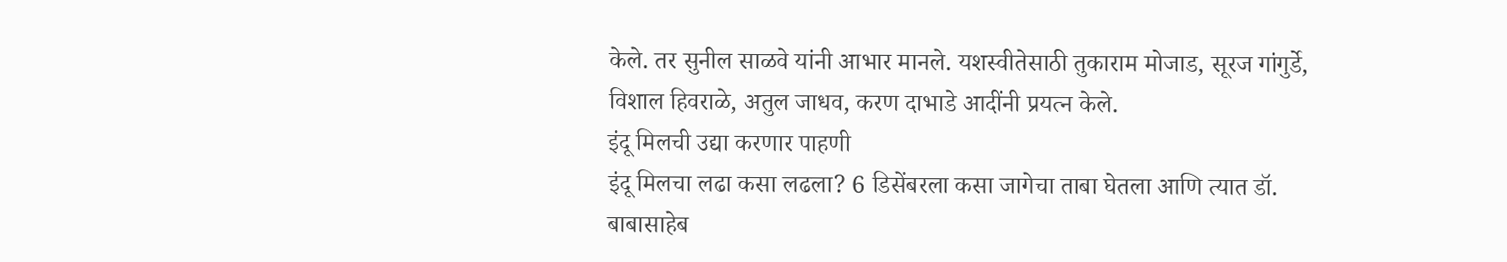केले. तर सुनील साळवे यांनी आभार मानले. यशस्वीतेसाठी तुकाराम मोजाड, सूरज गांगुर्डे, विशाल हिवराळे, अतुल जाधव, करण दाभाडे आदींनी प्रयत्न केले.
इंदू मिलची उद्या करणार पाहणी
इंदू मिलचा लढा कसा लढला? 6 डिसेंबरला कसा जागेचा ताबा घेतला आणि त्यात डॉ. बाबासाहेब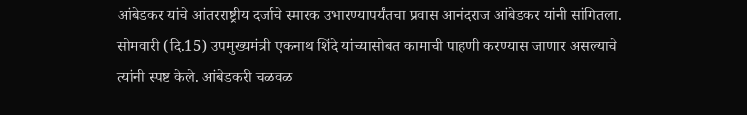आंबेडकर यांचे आंतरराष्ट्रीय दर्जाचे स्मारक उभारण्यापर्यंतचा प्रवास आनंदराज आंबेडकर यांनी सांगितला. सोमवारी (दि.15) उपमुख्यमंत्री एकनाथ शिंदे यांच्यासोबत कामाची पाहणी करण्यास जाणार असल्याचे त्यांनी स्पष्ट केले. आंबेडकरी चळवळ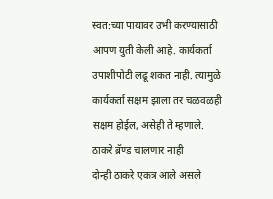स्वत:च्या पायावर उभी करण्यासाठी आपण युती केली आहे. कार्यकर्ता उपाशीपोटी लढू शकत नाही. त्यामुळे कार्यकर्ता सक्षम झाला तर चळवळही सक्षम होईल, असेही ते म्हणाले.
ठाकरे ब्रॅण्ड चालणार नाही
दोन्ही ठाकरे एकत्र आले असले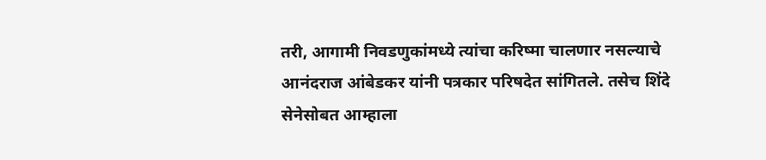तरी, आगामी निवडणुकांमध्ये त्यांचा करिष्मा चालणार नसल्याचे आनंदराज आंबेडकर यांनी पत्रकार परिषदेत सांगितले. तसेच शिंदे सेनेसोबत आम्हाला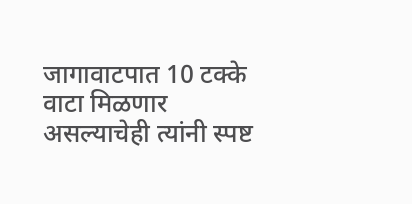जागावाटपात 10 टक्के वाटा मिळणार असल्याचेही त्यांनी स्पष्ट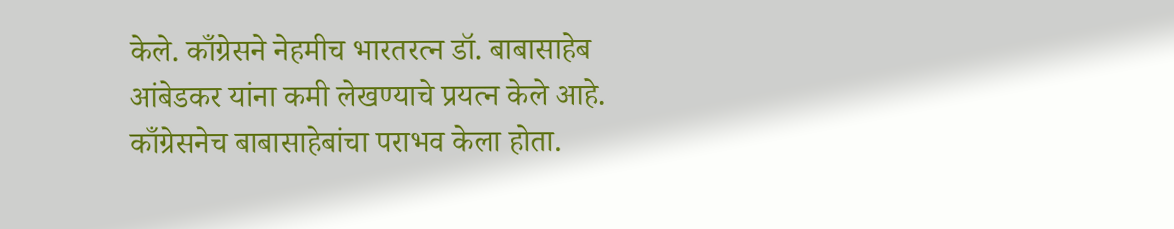केले. काँग्रेसने नेहमीच भारतरत्न डॉ. बाबासाहेब आंबेडकर यांना कमी लेखण्याचे प्रयत्न केले आहे. काँग्रेसनेच बाबासाहेबांचा पराभव केला होता.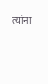त्यांना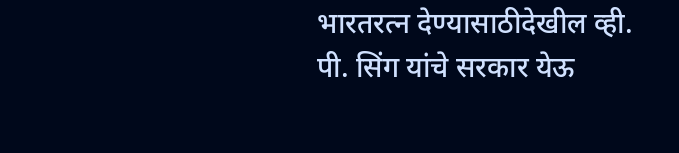भारतरत्न देण्यासाठीदेखील व्ही. पी. सिंग यांचे सरकार येऊ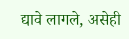द्यावे लागले, असेही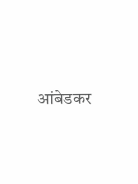आंबेडकर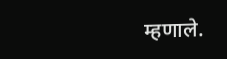म्हणाले.